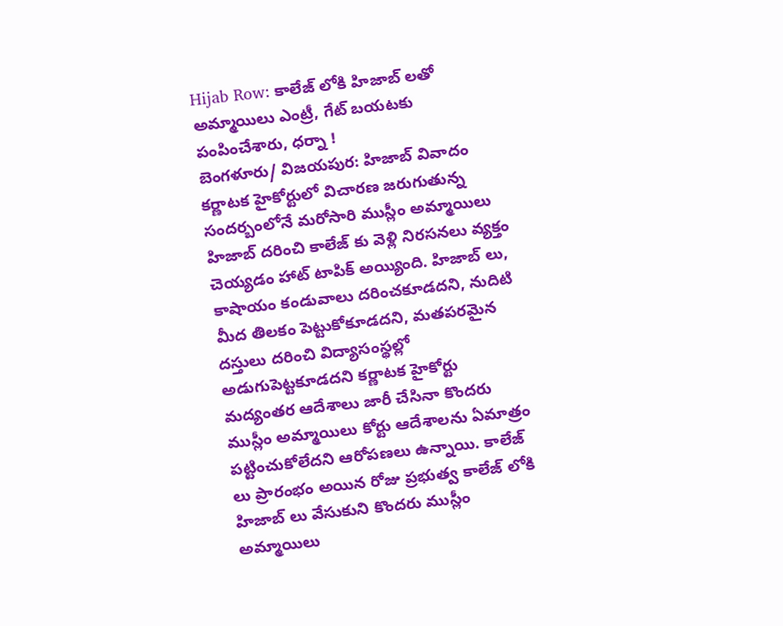Hijab Row: కాలేజ్ లోకి హిజాబ్ లతో అమ్మాయిలు ఎంట్రీ, గేట్ బయటకు పంపించేశారు, ధర్నా !
బెంగళూరు/ విజయపుర: హిజాబ్ వివాదం కర్ణాటక హైకోర్టులో విచారణ జరుగుతున్న సందర్బంలోనే మరోసారి ముస్లీం అమ్మాయిలు హిజాబ్ దరించి కాలేజ్ కు వెళ్లి నిరసనలు వ్యక్తం చెయ్యడం హాట్ టాపిక్ అయ్యింది. హిజాబ్ లు, కాషాయం కండువాలు దరించకూడదని, నుదిటి మీద తిలకం పెట్టుకోకూడదని, మతపరమైన దస్తులు దరించి విద్యాసంస్థల్లో అడుగుపెట్టకూడదని కర్ణాటక హైకోర్టు మద్యంతర ఆదేశాలు జారీ చేసినా కొందరు ముస్లీం అమ్మాయిలు కోర్టు ఆదేశాలను ఏమాత్రం పట్టించుకోలేదని ఆరోపణలు ఉన్నాయి. కాలేజ్ లు ప్రారంభం అయిన రోజు ప్రభుత్వ కాలేజ్ లోకి హిజాబ్ లు వేసుకుని కొందరు ముస్లీం అమ్మాయిలు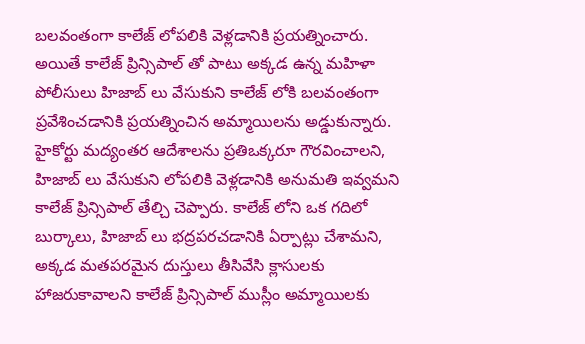బలవంతంగా కాలేజ్ లోపలికి వెళ్లడానికి ప్రయత్నించారు. అయితే కాలేజ్ ప్రిన్సిపాల్ తో పాటు అక్కడ ఉన్న మహిళా పోలీసులు హిజాబ్ లు వేసుకుని కాలేజ్ లోకి బలవంతంగా ప్రవేశించడానికి ప్రయత్నించిన అమ్మాయిలను అడ్డుకున్నారు. హైకోర్టు మద్యంతర ఆదేశాలను ప్రతిఒక్కరూ గౌరవించాలని, హిజాబ్ లు వేసుకుని లోపలికి వెళ్లడానికి అనుమతి ఇవ్వమని కాలేజ్ ప్రిన్సిపాల్ తేల్చి చెప్పారు. కాలేజ్ లోని ఒక గదిలో బుర్కాలు, హిజాబ్ లు భద్రపరచడానికి ఏర్పాట్లు చేశామని, అక్కడ మతపరమైన దుస్తులు తీసివేసి క్లాసులకు హాజరుకావాలని కాలేజ్ ప్రిన్సిపాల్ ముస్లీం అమ్మాయిలకు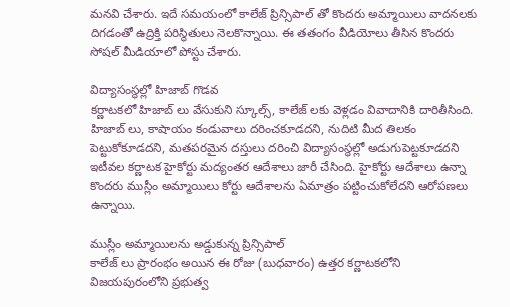మనవి చేశారు. ఇదే సమయంలో కాలేజ్ ప్రిన్సిపాల్ తో కొందరు అమ్మాయిలు వాదనలకు దిగడంతో ఉద్రిక్తి పరిస్థితులు నెలకొన్నాయి. ఈ తతంగం వీడియోలు తీసిన కొందరు సోషల్ మీడియాలో పోస్టు చేశారు.

విద్యాసంస్థల్లో హిజాబ్ గొడవ
కర్ణాటకలో హిజాబ్ లు వేసుకుని స్కూల్స్, కాలేజ్ లకు వెళ్లడం వివాదానికి దారితీసింది. హిజాబ్ లు, కాషాయం కండువాలు దరించకూడదని, నుదిటి మీద తిలకం పెట్టుకోకూడదని, మతపరమైన దస్తులు దరించి విద్యాసంస్థల్లో అడుగుపెట్టకూడదని ఇటీవల కర్ణాటక హైకోర్టు మద్యంతర ఆదేశాలు జారీ చేసింది. హైకోర్టు ఆదేశాలు ఉన్నా కొందరు ముస్లీం అమ్మాయిలు కోర్టు ఆదేశాలను ఏమాత్రం పట్టించుకోలేదని ఆరోపణలు ఉన్నాయి.

ముస్లీం అమ్మాయిలను అడ్డుకున్న ప్రిన్సిపాల్
కాలేజ్ లు ప్రారంభం అయిన ఈ రోజు (బుధవారం) ఉత్తర కర్ణాటకలోని విజయపురంలోని ప్రభుత్వ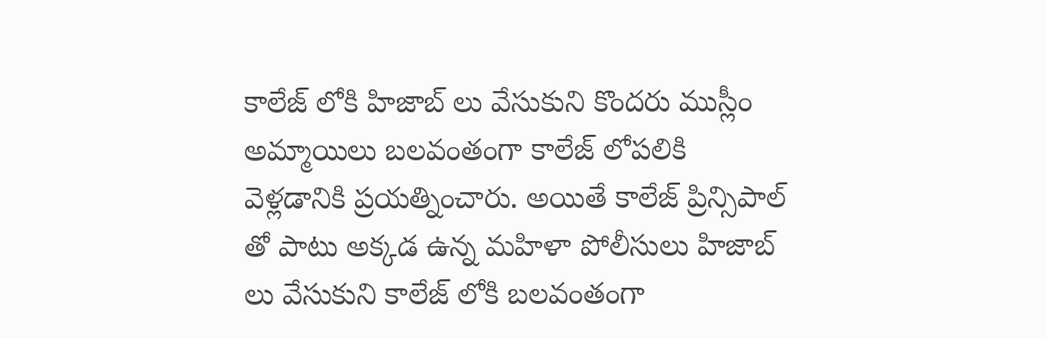కాలేజ్ లోకి హిజాబ్ లు వేసుకుని కొందరు ముస్లీం అమ్మాయిలు బలవంతంగా కాలేజ్ లోపలికి వెళ్లడానికి ప్రయత్నించారు. అయితే కాలేజ్ ప్రిన్సిపాల్ తో పాటు అక్కడ ఉన్న మహిళా పోలీసులు హిజాబ్ లు వేసుకుని కాలేజ్ లోకి బలవంతంగా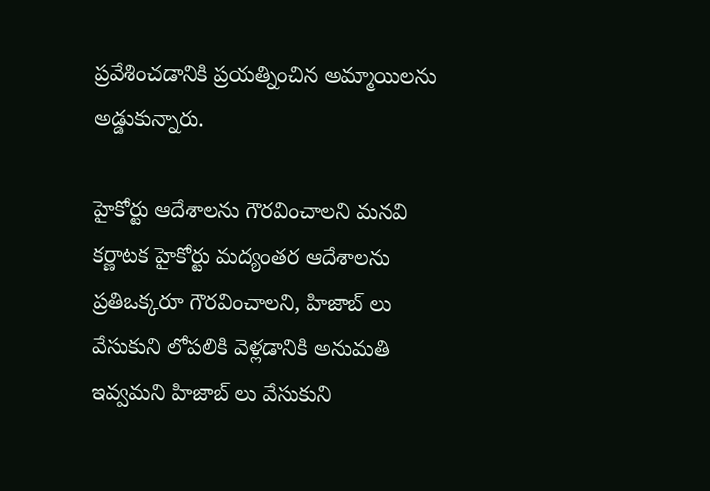ప్రవేశించడానికి ప్రయత్నించిన అమ్మాయిలను అడ్డుకున్నారు.

హైకోర్టు ఆదేశాలను గౌరవించాలని మనవి
కర్ణాటక హైకోర్టు మద్యంతర ఆదేశాలను ప్రతిఒక్కరూ గౌరవించాలని, హిజాబ్ లు వేసుకుని లోపలికి వెళ్లడానికి అనుమతి ఇవ్వమని హిజాబ్ లు వేసుకుని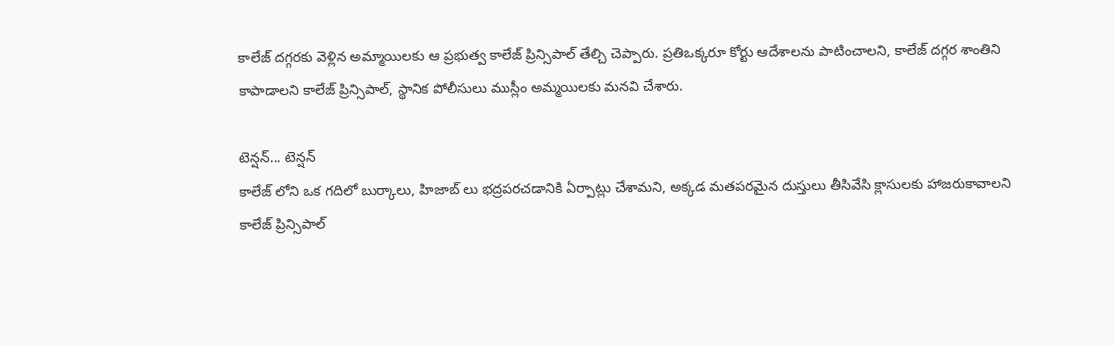కాలేజ్ దగ్గరకు వెళ్లిన అమ్మాయిలకు ఆ ప్రభుత్వ కాలేజ్ ప్రిన్సిపాల్ తేల్చి చెప్పారు. ప్రతిఒక్కరూ కోర్టు ఆదేశాలను పాటించాలని, కాలేజ్ దగ్గర శాంతిని కాపాడాలని కాలేజ్ ప్రిన్సిపాల్, స్థానిక పోలీసులు ముస్లీం అమ్మయిలకు మనవి చేశారు.

టెన్షన్... టెన్షన్
కాలేజ్ లోని ఒక గదిలో బుర్కాలు, హిజాబ్ లు భద్రపరచడానికి ఏర్పాట్లు చేశామని, అక్కడ మతపరమైన దుస్తులు తీసివేసి క్లాసులకు హాజరుకావాలని కాలేజ్ ప్రిన్సిపాల్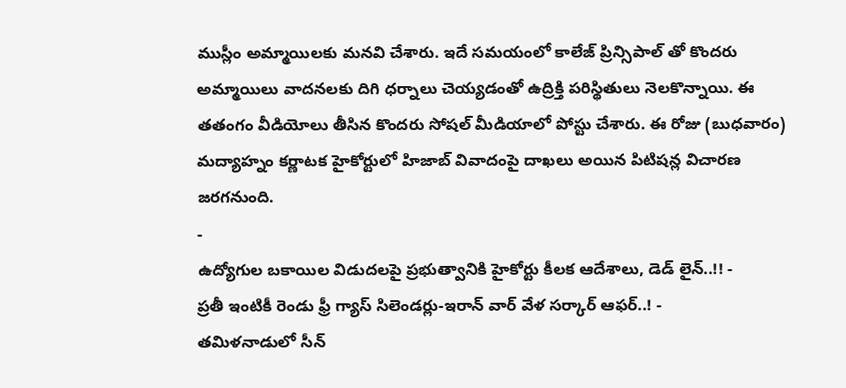ముస్లీం అమ్మాయిలకు మనవి చేశారు. ఇదే సమయంలో కాలేజ్ ప్రిన్సిపాల్ తో కొందరు అమ్మాయిలు వాదనలకు దిగి ధర్నాలు చెయ్యడంతో ఉద్రిక్తి పరిస్థితులు నెలకొన్నాయి. ఈ తతంగం వీడియోలు తీసిన కొందరు సోషల్ మీడియాలో పోస్టు చేశారు. ఈ రోజు (బుధవారం) మద్యాహ్నం కర్ణాటక హైకోర్టులో హిజాబ్ వివాదంపై దాఖలు అయిన పిటిషన్ల విచారణ జరగనుంది.
-
ఉద్యోగుల బకాయిల విడుదలపై ప్రభుత్వానికి హైకోర్టు కీలక ఆదేశాలు, డెడ్ లైన్..!! -
ప్రతీ ఇంటికీ రెండు ఫ్రీ గ్యాస్ సిలెండర్లు-ఇరాన్ వార్ వేళ సర్కార్ ఆఫర్..! -
తమిళనాడులో సీన్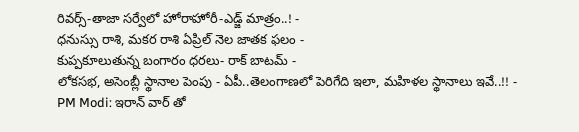రివర్స్-తాజా సర్వేలో హోరాహోరీ-ఎడ్జ్ మాత్రం..! -
ధనుస్సు రాశి, మకర రాశి ఏప్రిల్ నెల జాతక ఫలం -
కుప్పకూలుతున్న బంగారం ధరలు- రాక్ బాటమ్ -
లోకసభ, అసెంబ్లీ స్థానాల పెంపు - ఏపీ..తెలంగాణలో పెరిగేది ఇలా, మహిళల స్థానాలు ఇవే..!! -
PM Modi: ఇరాన్ వార్ తో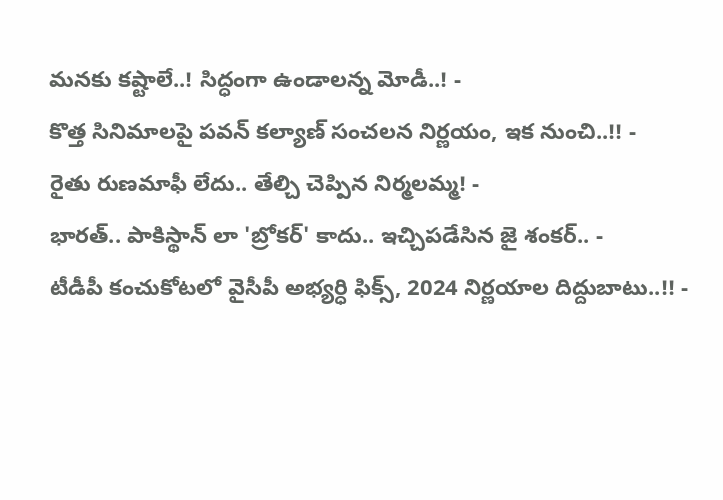మనకు కష్టాలే..! సిద్ధంగా ఉండాలన్న మోడీ..! -
కొత్త సినిమాలపై పవన్ కల్యాణ్ సంచలన నిర్ణయం, ఇక నుంచి..!! -
రైతు రుణమాఫీ లేదు.. తేల్చి చెప్పిన నిర్మలమ్మ! -
భారత్.. పాకిస్థాన్ లా 'బ్రోకర్' కాదు.. ఇచ్చిపడేసిన జై శంకర్.. -
టీడీపీ కంచుకోటలో వైసీపీ అభ్యర్ధి ఫిక్స్, 2024 నిర్ణయాల దిద్దుబాటు..!! -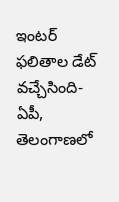ఇంటర్ ఫలితాల డేట్ వచ్చేసింది- ఏపీ, తెలంగాణలో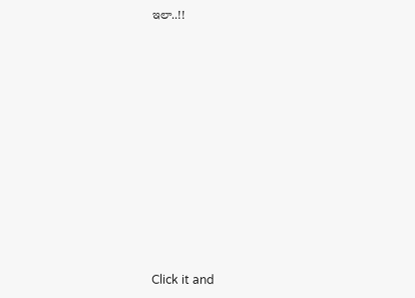ఇలా..!!












Click it and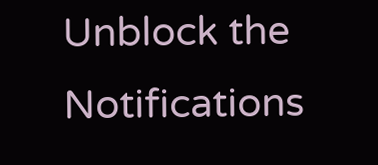Unblock the Notifications